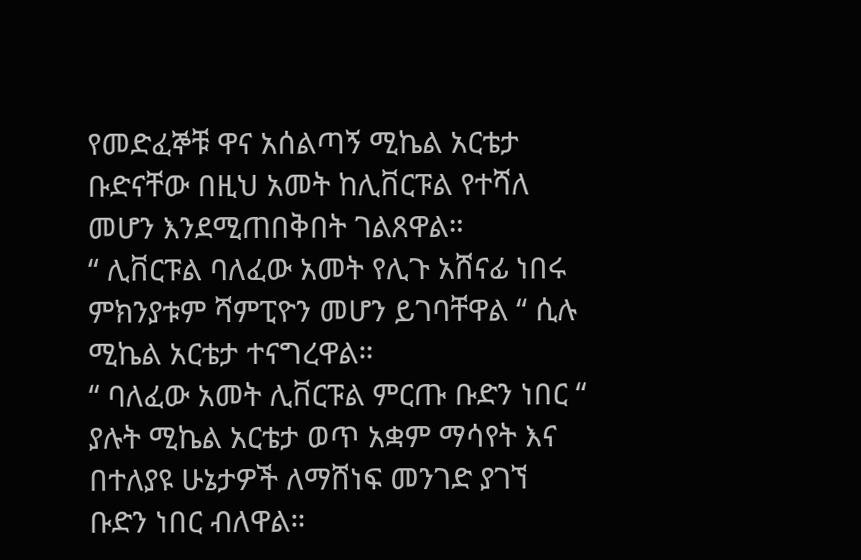የመድፈኞቹ ዋና አሰልጣኝ ሚኬል አርቴታ ቡድናቸው በዚህ አመት ከሊቨርፑል የተሻለ መሆን እንደሚጠበቅበት ገልጸዋል።
“ ሊቨርፑል ባለፈው አመት የሊጉ አሸናፊ ነበሩ ምክንያቱም ሻምፒዮን መሆን ይገባቸዋል “ ሲሉ ሚኬል አርቴታ ተናግረዋል።
“ ባለፈው አመት ሊቨርፑል ምርጡ ቡድን ነበር “ ያሉት ሚኬል አርቴታ ወጥ አቋም ማሳየት እና በተለያዩ ሁኔታዎች ለማሸነፍ መንገድ ያገኘ ቡድን ነበር ብለዋል።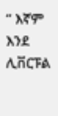“ እኛም እንደ ሊቨርፑል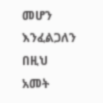መሆን እንፈልጋለን በዚህ አመት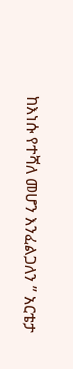ከእነሱ የተሻለ መሆን እንፈልጋለን ” አርቴታ